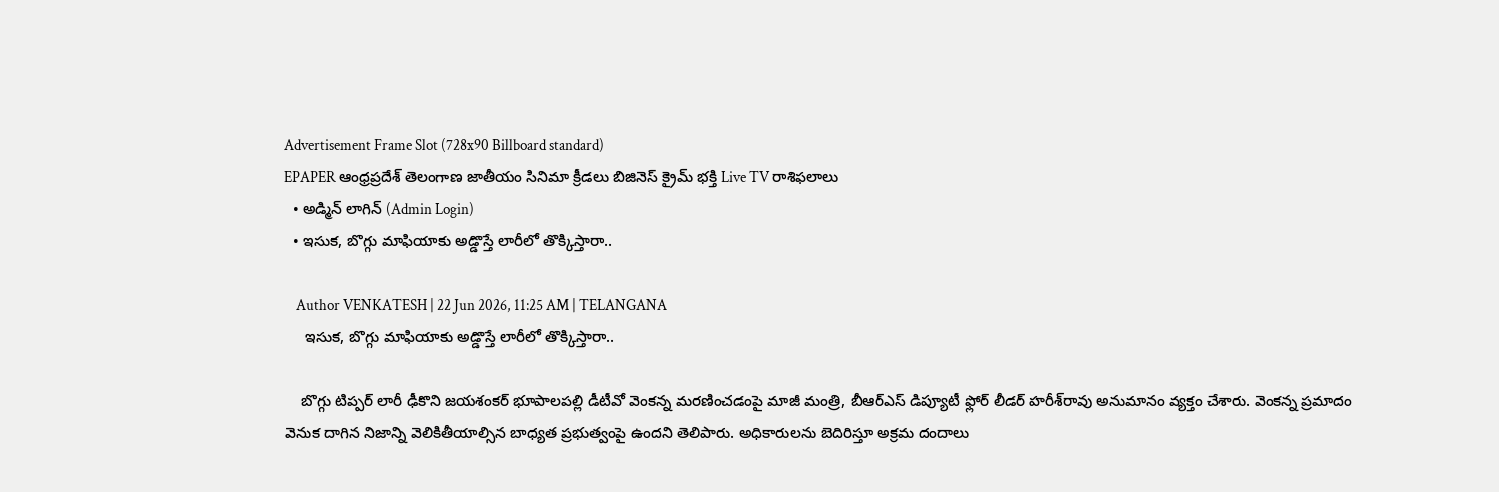Advertisement Frame Slot (728x90 Billboard standard)
EPAPER ఆంధ్రప్రదేశ్ తెలంగాణ జాతీయం సినిమా క్రీడలు బిజినెస్ క్రైమ్ భక్తి Live TV రాశిఫలాలు
  • అడ్మిన్ లాగిన్ (Admin Login)
  • ఇసుక, బొగ్గు మాఫియాకు అడ్డొస్తే లారీలో తొక్కిస్తారా..

    Author VENKATESH | 22 Jun 2026, 11:25 AM | TELANGANA
     ఇసుక, బొగ్గు మాఫియాకు అడ్డొస్తే లారీలో తొక్కిస్తారా..

    బొగ్గు టిప్పర్ లారీ ఢీకొని జయశంకర్ భూపాలపల్లి డీటీవో వెంకన్న మరణించడంపై మాజీ మంత్రి, బీఆర్ఎస్ డిప్యూటీ ఫ్లోర్ లీడర్ హరీశ్‌రావు అనుమానం వ్యక్తం చేశారు. వెంకన్న ప్రమాదం వెనుక దాగిన నిజాన్ని వెలికితీయాల్సిన బాధ్యత ప్రభుత్వంపై ఉందని తెలిపారు. అధికారులను బెదిరిస్తూ అక్రమ దందాలు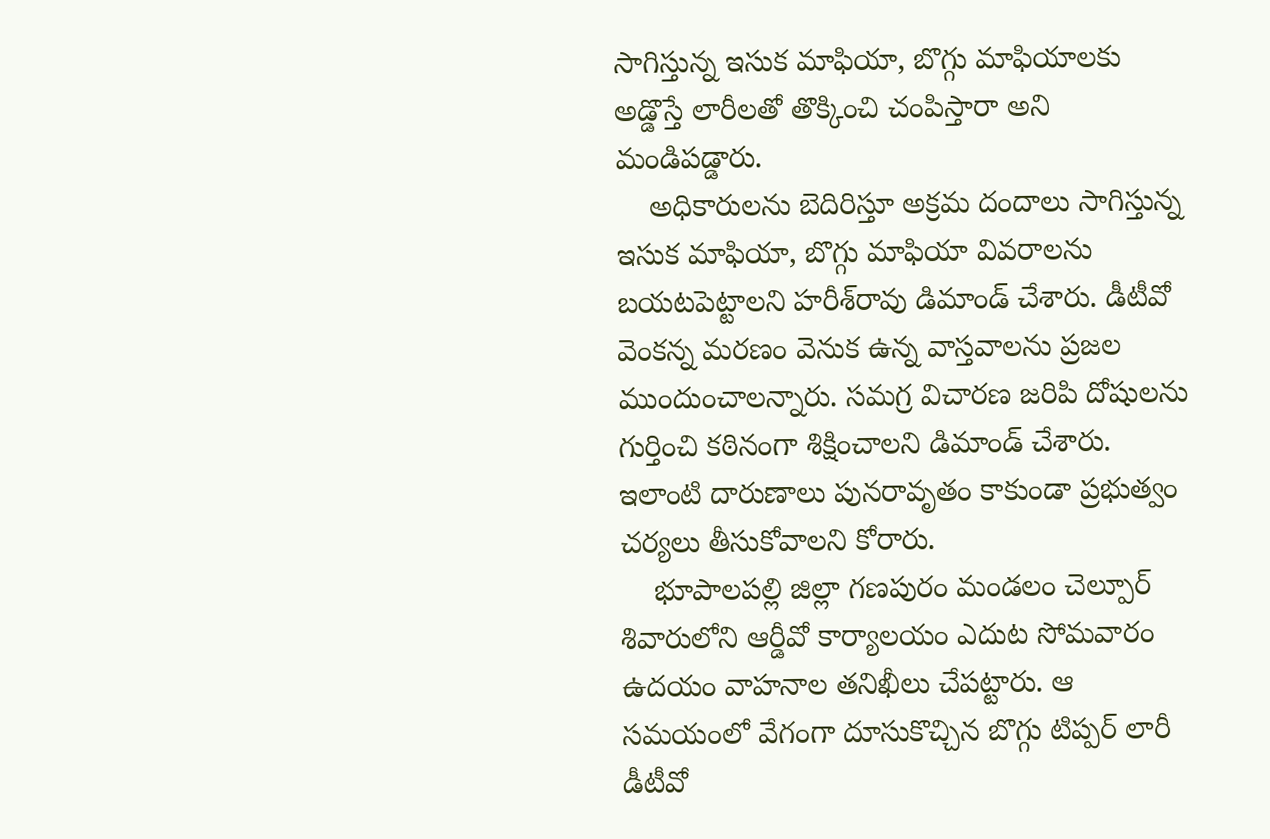సాగిస్తున్న ఇసుక మాఫియా, బొగ్గు మాఫియాలకు అడ్డొస్తే లారీలతో తొక్కించి చంపిస్తారా అని మండిపడ్డారు.
    అధికారులను బెదిరిస్తూ అక్రమ దందాలు సాగిస్తున్న ఇసుక మాఫియా, బొగ్గు మాఫియా వివరాలను బయటపెట్టాలని హరీశ్‌రావు డిమాండ్ చేశారు. డీటీవో వెంకన్న మరణం వెనుక ఉన్న వాస్తవాలను ప్రజల ముందుంచాలన్నారు. సమగ్ర విచారణ జరిపి దోషులను గుర్తించి కఠినంగా శిక్షించాలని డిమాండ్ చేశారు. ఇలాంటి దారుణాలు పునరావృతం కాకుండా ప్రభుత్వం చర్యలు తీసుకోవాలని కోరారు.
    భూపాలపల్లి జిల్లా గణపురం మండలం చెల్పూర్ శివారులోని ఆర్డీవో కార్యాలయం ఎదుట సోమవారం ఉదయం వాహనాల తనిఖీలు చేపట్టారు. ఆ సమయంలో వేగంగా దూసుకొచ్చిన బొగ్గు టిప్పర్ లారీ డీటీవో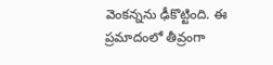వెంకన్నను ఢీకొట్టింది. ఈ ప్రమాదంలో తీవ్రంగా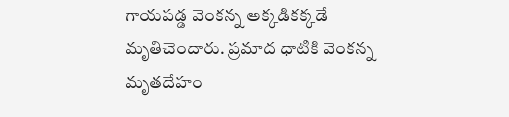గాయపడ్డ వెంకన్న అక్కడికక్కడే మృతిచెందారు. ప్రమాద ధాటికి వెంకన్న మృతదేహం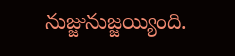నుజ్జునుజ్జయ్యింది.